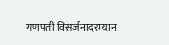गणपती विसर्जनादरम्यान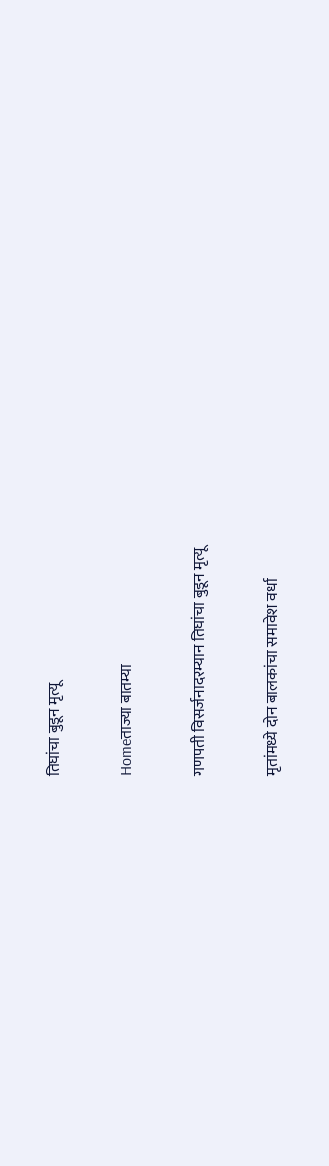तिघांचा बुडून मृत्यू

Homeताज्या बातम्या

गणपती विसर्जनादरम्यान तिघांचा बुडून मृत्यू

मृतांमध्ये दोन बालकांचा समावेश वर्धा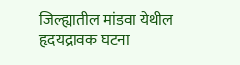जिल्ह्यातील मांडवा येथील हृदयद्रावक घटना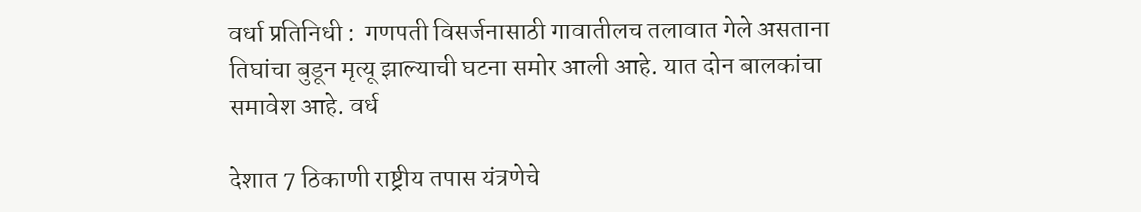वर्धा प्रतिनिधी :  गणपती विसर्जनासाठी गावातीलच तलावात गेले असताना तिघांचा बुडून मृत्यू झाल्याची घटना समोर आली आहे. यात दोन बालकांचा समावेश आहे. वर्ध

देशात 7 ठिकाणी राष्ट्रीय तपास यंत्रणेचे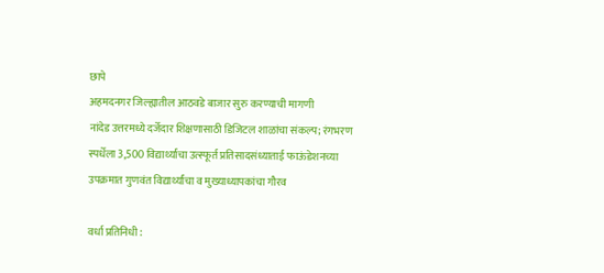छापे
अहमदनगर जिल्ह्यातील आठवडे बाजार सुरु करण्याची मागणी
नांदेड उत्तरमध्ये दर्जेदार शिक्षणासाठी डिजिटल शाळांचा संकल्प; रंगभरण स्पर्धेला 3,500 विद्यार्थ्यांचा उत्स्फूर्त प्रतिसादसंध्याताई फाऊंडेशनच्या उपक्रमात गुणवंत विद्यार्थ्यांचा व मुख्याध्यापकांचा गौरव

वर्धा प्रतिनिधी :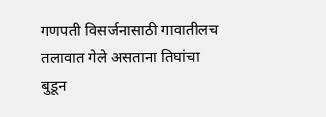गणपती विसर्जनासाठी गावातीलच तलावात गेले असताना तिघांचा बुडून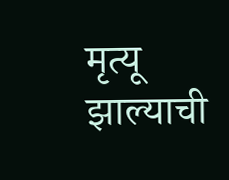मृत्यू झाल्याची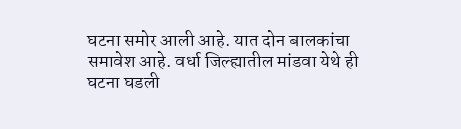घटना समोर आली आहे. यात दोन बालकांचा समावेश आहे. वर्धा जिल्ह्यातील मांडवा येथे ही घटना घडली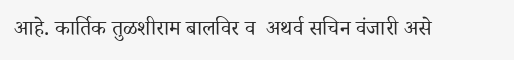आहे. कार्तिक तुळशीराम बालविर व  अथर्व सचिन वंजारी असे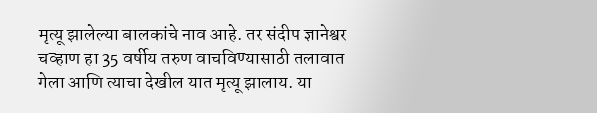मृत्यू झालेल्या बालकांचे नाव आहे. तर संदीप ज्ञानेश्वर चव्हाण हा 35 वर्षीय तरुण वाचविण्यासाठी तलावात गेला आणि त्याचा देखील यात मृत्यू झालाय. या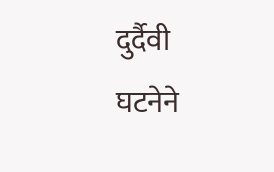दुर्दैवी घटनेने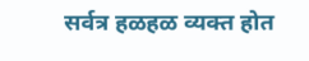सर्वत्र हळहळ व्यक्त होत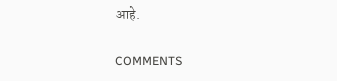आहे.

COMMENTS